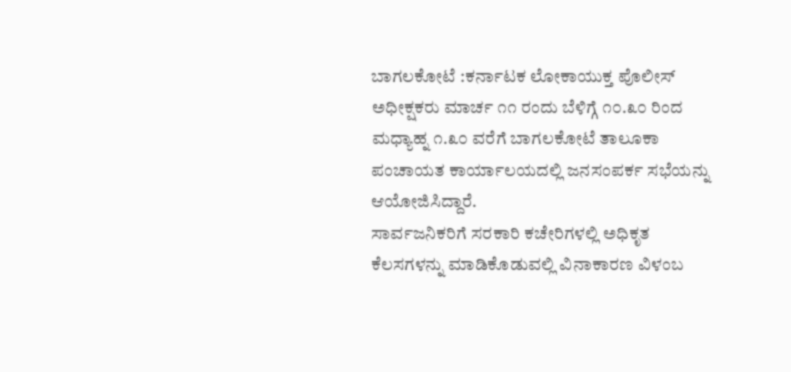ಬಾಗಲಕೋಟೆ :ಕರ್ನಾಟಕ ಲೋಕಾಯುಕ್ತ ಪೊಲೀಸ್ ಅಧೀಕ್ಷಕರು ಮಾರ್ಚ ೧೧ ರಂದು ಬೆಳಿಗ್ಗೆ ೧೦.೩೦ ರಿಂದ ಮಧ್ಯಾಹ್ನ ೧.೩೦ ವರೆಗೆ ಬಾಗಲಕೋಟೆ ತಾಲೂಕಾ ಪಂಚಾಯತ ಕಾರ್ಯಾಲಯದಲ್ಲಿ ಜನಸಂಪರ್ಕ ಸಭೆಯನ್ನು ಆಯೋಜಿಸಿದ್ದಾರೆ.
ಸಾರ್ವಜನಿಕರಿಗೆ ಸರಕಾರಿ ಕಚೇರಿಗಳಲ್ಲಿ ಅಧಿಕೃತ ಕೆಲಸಗಳನ್ನು ಮಾಡಿಕೊಡುವಲ್ಲಿ ವಿನಾಕಾರಣ ವಿಳಂಬ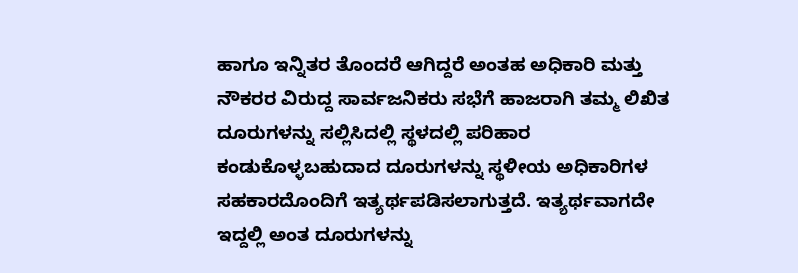ಹಾಗೂ ಇನ್ನಿತರ ತೊಂದರೆ ಆಗಿದ್ದರೆ ಅಂತಹ ಅಧಿಕಾರಿ ಮತ್ತು ನೌಕರರ ವಿರುದ್ದ ಸಾರ್ವಜನಿಕರು ಸಭೆಗೆ ಹಾಜರಾಗಿ ತಮ್ಮ ಲಿಖಿತ ದೂರುಗಳನ್ನು ಸಲ್ಲಿಸಿದಲ್ಲಿ ಸ್ಥಳದಲ್ಲಿ ಪರಿಹಾರ ಕಂಡುಕೊಳ್ಳಬಹುದಾದ ದೂರುಗಳನ್ನು ಸ್ಥಳೀಯ ಅಧಿಕಾರಿಗಳ ಸಹಕಾರದೊಂದಿಗೆ ಇತ್ಯರ್ಥಪಡಿಸಲಾಗುತ್ತದೆ. ಇತ್ಯರ್ಥವಾಗದೇ ಇದ್ದಲ್ಲಿ ಅಂತ ದೂರುಗಳನ್ನು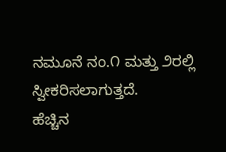ನಮೂನೆ ನಂ.೧ ಮತ್ತು ೨ರಲ್ಲಿ ಸ್ವೀಕರಿಸಲಾಗುತ್ತದೆ.
ಹೆಚ್ಚಿನ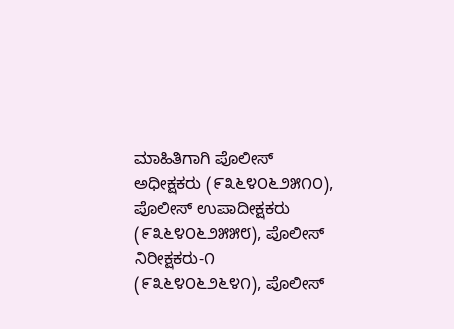ಮಾಹಿತಿಗಾಗಿ ಪೊಲೀಸ್ ಅಧೀಕ್ಷಕರು (೯೩೬೪೦೬೨೫೧೦), ಪೊಲೀಸ್ ಉಪಾದೀಕ್ಷಕರು (೯೩೬೪೦೬೨೫೫೮), ಪೊಲೀಸ್ ನಿರೀಕ್ಷಕರು-೧ (೯೩೬೪೦೬೨೬೪೧), ಪೊಲೀಸ್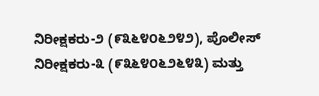ನಿರೀಕ್ಷಕರು-೨ (೯೩೬೪೦೬೨೪೨), ಪೊಲೀಸ್ ನಿರೀಕ್ಷಕರು-೩ (೯೩೬೪೦೬೨೬೪೩) ಮತ್ತು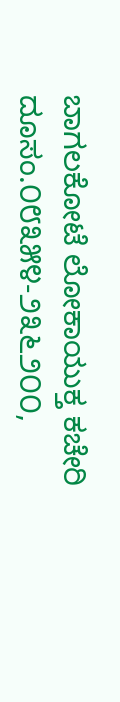ಬಾಗಲಕೋಟೆ ಲೋಕಾಯುಕ್ತ ಕಚೇರಿ ದೂಸಂ.೦೮೩೫೪-೨೩೬೨೦೦,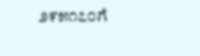೨೯೫೧೭೦ಗೆ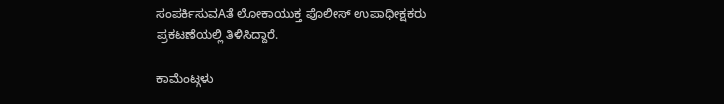ಸಂಪರ್ಕಿಸುವAತೆ ಲೋಕಾಯುಕ್ತ ಪೊಲೀಸ್ ಉಪಾಧೀಕ್ಷಕರು ಪ್ರಕಟಣೆಯಲ್ಲಿ ತಿಳಿಸಿದ್ದಾರೆ.

ಕಾಮೆಂಟ್ಗಳು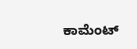ಕಾಮೆಂಟ್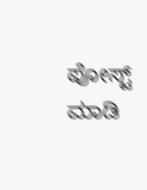ಪೋಸ್ಟ್ ಮಾಡಿ